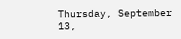Thursday, September 13,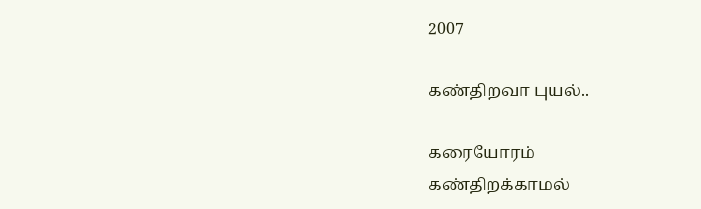2007

கண்திறவா புயல்..

கரையோரம்
கண்திறக்காமல்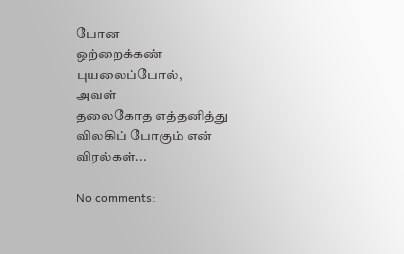போன
ஒற்றைக்கண் புயலைப்போல்,
அவள்
தலைகோத எத்தனித்து
விலகிப் போகும் என் விரல்கள்...

No comments: